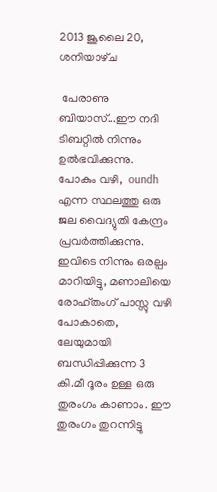2013 ജൂലൈ 20, ശനിയാഴ്‌ച

 പേരാണു ബിയാസ്...ഈ നദി ടിബറ്റില്‍ നിന്നും ഉല്‍ഭവിക്കുന്നു. പോകും വഴി,  oundh  എന്ന സ്ഥലത്തു ഒരു ജല വൈദ്യുതി കേന്ദ്രം പ്രവര്‍ത്തിക്കുന്നു. ഇവിടെ നിന്നും ഒരല്പം മാറിയിട്ടു, മണാലിയെ രോഹ്തംഗ് പാസ്സു വഴി പോകാതെ, ലേയുമായി ബന്ധിപ്പിക്കുന്ന 3 കി.മീ ദൂരം ഉള്ള ഒരു തുരംഗം കാണാം. ഈ തുരംഗം തുറന്നിട്ടു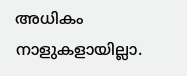അധികം നാളുകളായില്ലാ.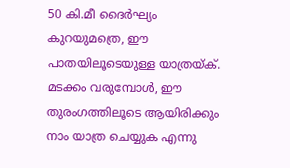50 കി.മീ ദൈര്‍ഘ്യം കുറയുമത്രെ, ഈ പാതയിലൂടെയുള്ള യാത്രയ്ക്.  മടക്കം വരുമ്പോള്‍, ഈ തുരംഗത്തിലൂടെ ആയിരിക്കും നാം യാത്ര ചെയ്യുക എന്നു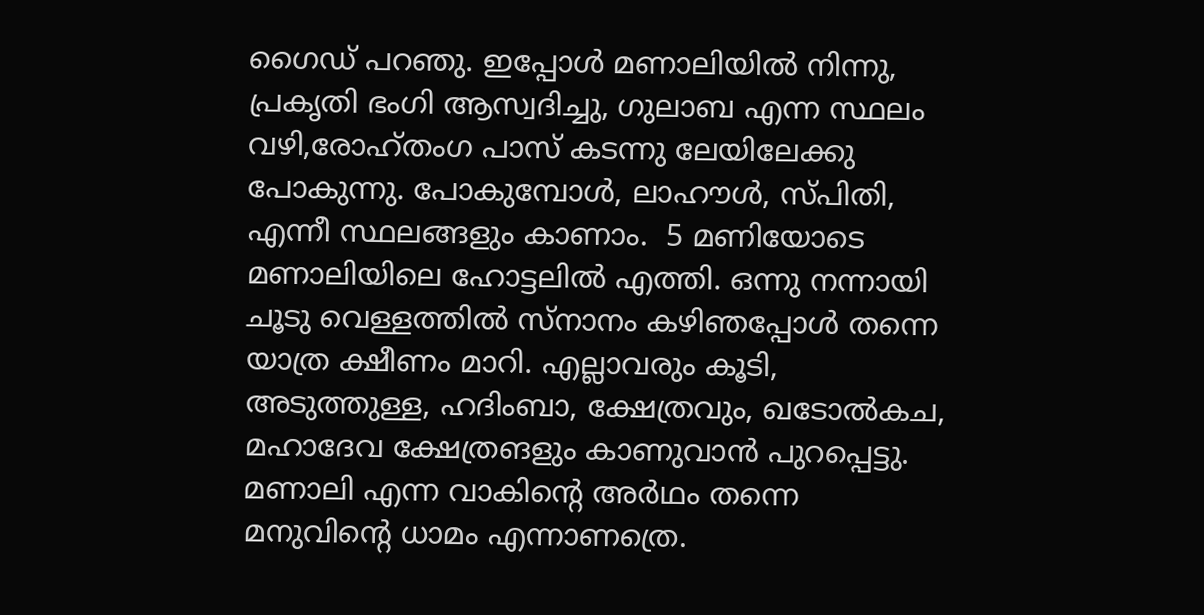ഗൈഡ് പറഞു. ഇപ്പോള്‍ മണാലിയില്‍ നിന്നു, പ്രകൃതി ഭംഗി ആസ്വദിച്ചു, ഗുലാബ എന്ന സ്ഥലം വഴി,രോഹ്തംഗ പാസ് കടന്നു ലേയിലേക്കു പോകുന്നു. പോകുമ്പോള്‍, ലാഹൗള്‍, സ്പിതി, എന്നീ സ്ഥലങ്ങളും കാണാം.  5 മണിയോടെ  മണാലിയിലെ ഹോട്ടലില്‍ എത്തി. ഒന്നു നന്നായി ചൂടു വെള്ളത്തില്‍ സ്നാനം കഴിഞപ്പോള്‍ തന്നെ യാത്ര ക്ഷീണം മാറി. എല്ലാവരും കൂടി, അടുത്തുള്ള, ഹദിംബാ, ക്ഷേത്രവും, ഖടോല്‍കച, മഹാദേവ ക്ഷേത്രങളും കാണുവാന്‍ പുറപ്പെട്ടു.
മണാലി എന്ന വാകിന്റെ അര്‍ഥം തന്നെ മനുവിന്റെ ധാമം എന്നാണത്രെ.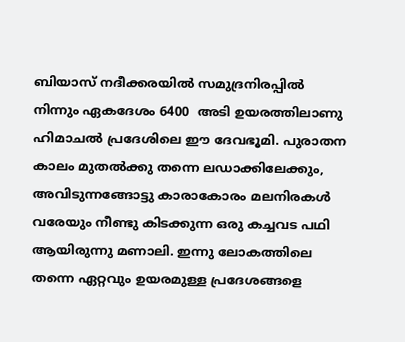ബിയാസ് നദീക്കരയില്‍ സമുദ്രനിരപ്പില്‍ നിന്നും ഏകദേശം 6400  അടി ഉയരത്തിലാണു  ഹിമാചല്‍ പ്രദേശിലെ ഈ ദേവഭൂമി. പുരാതന കാലം മുതല്‍ക്കു തന്നെ ലഡാക്കിലേക്കും, അവിടുന്നങ്ങോട്ടു കാരാകോരം മലനിരകള്‍  വരേയും നീണ്ടു കിടക്കുന്ന ഒരു കച്ചവട പഥി ആയിരുന്നു മണാലി. ഇന്നു ലോകത്തിലെ തന്നെ ഏറ്റവും ഉയരമുള്ള പ്രദേശങ്ങളെ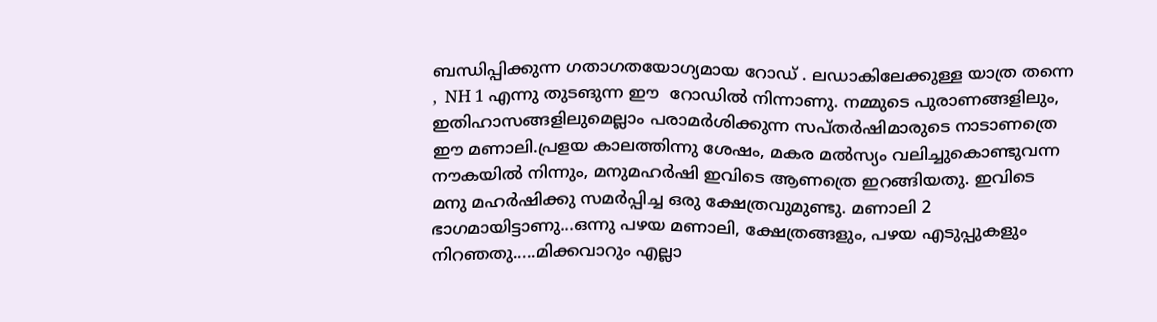ബന്ധിപ്പിക്കുന്ന ഗതാഗതയോഗ്യമായ റോഡ് . ലഡാകിലേക്കുള്ള യാത്ര തന്നെ ,  NH 1 എന്നു തുടങുന്ന ഈ  റോഡില്‍ നിന്നാണു. നമ്മുടെ പുരാണങ്ങളിലും, ഇതിഹാസങ്ങളിലുമെല്ലാം പരാമര്‍ശിക്കുന്ന സപ്തര്‍ഷിമാരുടെ നാടാണത്രെ ഈ മണാലി.പ്രളയ കാലത്തിന്നു ശേഷം, മകര മല്‍സ്യം വലിച്ചുകൊണ്ടുവന്ന നൗകയില്‍ നിന്നും, മനുമഹര്‍ഷി ഇവിടെ ആണത്രെ ഇറങ്ങിയതു. ഇവിടെ മനു മഹര്‍ഷിക്കു സമര്‍പ്പിച്ച ഒരു ക്ഷേത്രവുമുണ്ടു. മണാലി 2 ഭാഗമായിട്ടാണു...ഒന്നു പഴയ മണാലി, ക്ഷേത്രങ്ങളും, പഴയ എടുപ്പുകളും നിറഞതു.....മിക്കവാറും എല്ലാ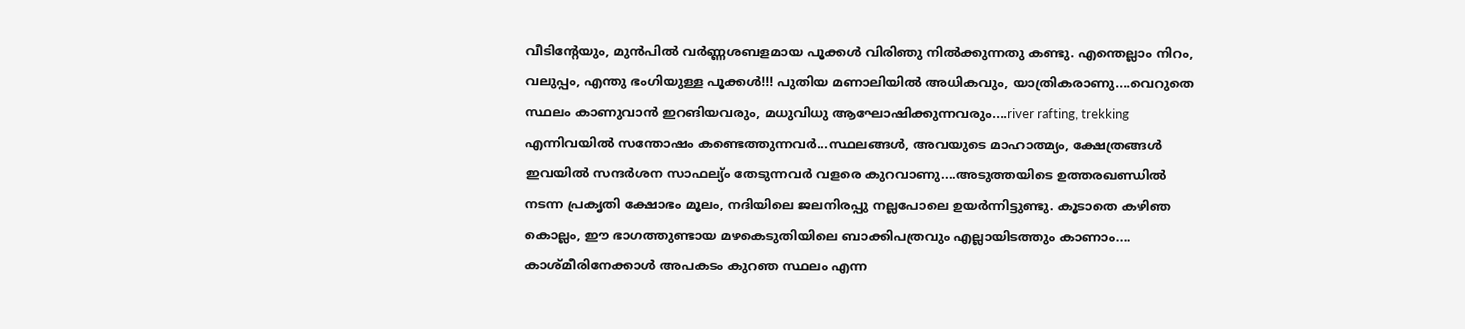വീടിന്റേയും, മുന്‍പില്‍ വര്‍ണ്ണശബളമായ പൂക്കള്‍ വിരിഞു നില്‍ക്കുന്നതു കണ്ടു. എന്തെല്ലാം നിറം, വലുപ്പം, എന്തു ഭംഗിയുള്ള പൂക്കള്‍!!! പുതിയ മണാലിയില്‍ അധികവും, യാത്രികരാണു....വെറുതെ സ്ഥലം കാണുവാന്‍ ഇറങിയവരും, മധുവിധു ആഘോഷിക്കുന്നവരും....river rafting, trekking  എന്നിവയില്‍ സന്തോഷം കണ്ടെത്തുന്നവര്‍...സ്ഥലങ്ങള്‍, അവയുടെ മാഹാത്മ്യം, ക്ഷേത്രങ്ങള്‍ ഇവയില്‍ സന്ദര്‍ശന സാഫല്യ്ം തേടുന്നവര്‍ വളരെ കുറവാണു....അടുത്തയിടെ ഉത്തരഖണ്ഡില്‍ നടന്ന പ്രകൃതി ക്ഷോഭം മൂലം, നദിയിലെ ജലനിരപ്പു നല്ലപോലെ ഉയര്‍ന്നിട്ടുണ്ടു. കൂടാതെ കഴിഞ കൊല്ലം, ഈ ഭാഗത്തുണ്ടായ മഴകെടുതിയിലെ ബാക്കിപത്രവും എല്ലായിടത്തും കാണാം.... കാശ്മീരിനേക്കാള്‍ അപകടം കുറഞ സ്ഥലം എന്ന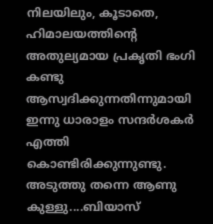നിലയിലും, കൂടാതെ, ഹിമാലയത്തിന്റെ അതുല്യമായ പ്രകൃതി ഭംഗി കണ്ടു ആസ്വദിക്കുന്നതിന്നുമായി ഇന്നു ധാരാളം സന്ദര്‍ശകര്‍ എത്തി കൊണ്ടിരിക്കുന്നുണ്ടു. അടുത്തു തന്നെ ആണു കുള്ളു....ബിയാസ്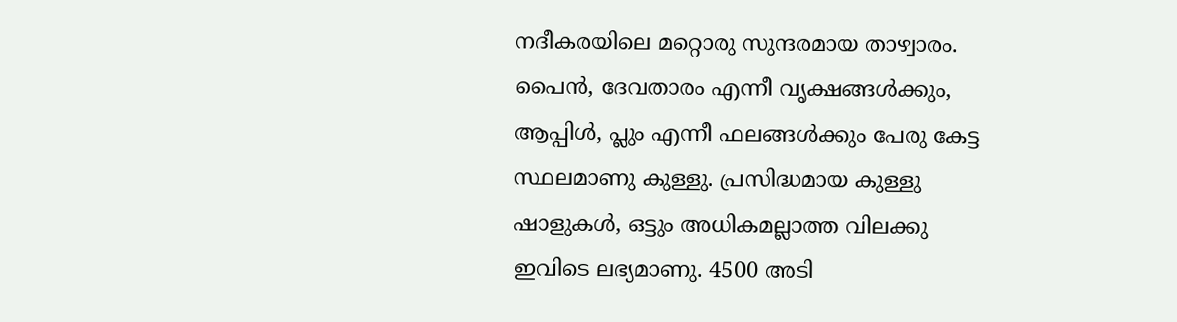നദീകരയിലെ മറ്റൊരു സുന്ദരമായ താഴ്വാരം. പൈന്‍, ദേവതാരം എന്നീ വൃക്ഷങ്ങള്‍ക്കും, ആപ്പിള്‍, പ്ലും എന്നീ ഫലങ്ങള്‍ക്കും പേരു കേട്ട സ്ഥലമാണു കുള്ളു. പ്രസിദ്ധമായ കുള്ളു ഷാളുകള്‍, ഒട്ടും അധികമല്ലാത്ത വിലക്കു ഇവിടെ ലഭ്യമാണു. 4500 അടി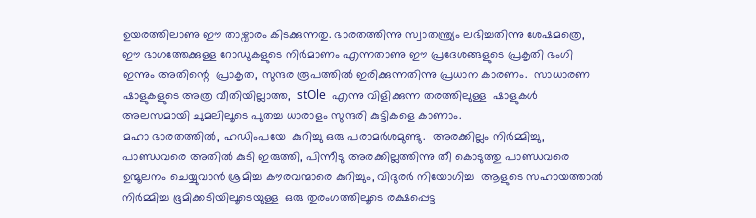ഉയരത്തിലാണു ഈ താഴ്വാരം കിടക്കുന്നതു. ഭാരതത്തിന്നു സ്വാതന്ത്ര്യം ലഭിച്ചതിന്നു ശേഷമത്രെ, ഈ ഭാഗത്തേക്കുള്ള റോഡുകളുടെ നിര്‍മാണം എന്നതാണു ഈ പ്രദേശങ്ങളുടെ പ്രകൃതി ഭംഗി ഇന്നും അതിന്റെ  പ്രാകൃത, സുന്ദര രൂപത്തില്‍ ഇരിക്കുന്നതിന്നു പ്രധാന കാരണം.  സാധാരണ ഷാളുകളുടെ അത്ര വീതിയില്ലാത്ത,  stOle  എന്നു വിളിക്കുന്ന തരത്തിലുള്ള  ഷാളുകള്‍ അലസമായി ചുമലിലൂടെ പുതച്ച ധാരാളം സുന്ദരി കുട്ടികളെ കാണാം.
മഹാ ഭാരതത്തില്‍, ഹഡിംപയേ  കുറിച്ചു ഒരു പരാമര്‍ശമുണ്ടു.  അരക്കില്ലം നിര്‍മ്മിച്ചു, പാണ്ഡവരെ അതില്‍ കുടി ഇരുത്തി, പിന്നീടു അരക്കില്ലത്തിന്നു തീ കൊടുത്തു പാണ്ഡവരെ ഉന്മൂലനം ചെയ്യുവാന്‍ ശ്രമിച്ച കൗരവന്മാരെ കുറിച്ചും, വിദുരര്‍ നിയോഗിച്ച  ആളുടെ സഹായത്താല്‍  നിര്‍മ്മിച്ച ഭൂമിക്കടിയിലൂടെയുള്ള  ഒരു തുരംഗത്തിലൂടെ രക്ഷപ്പെട്ട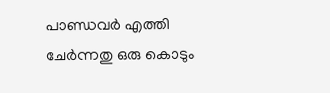പാണ്ഡവര്‍ എത്തി ചേര്‍ന്നതു ഒരു കൊടും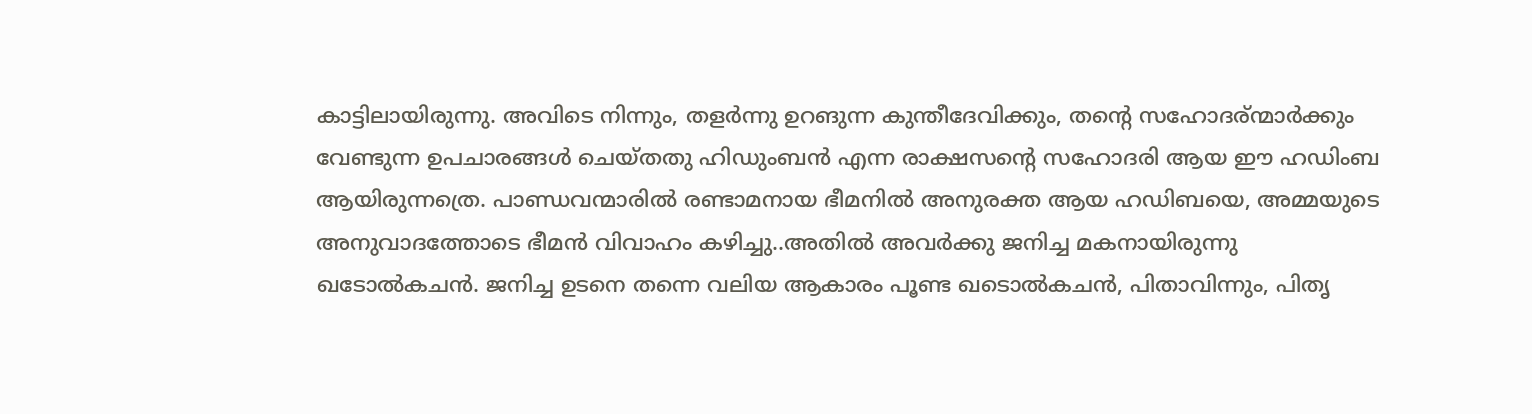കാട്ടിലായിരുന്നു. അവിടെ നിന്നും, തളര്‍ന്നു ഉറങുന്ന കുന്തീദേവിക്കും, തന്റെ സഹോദര്ന്മാര്‍ക്കും  വേണ്ടുന്ന ഉപചാരങ്ങള്‍ ചെയ്തതു ഹിഡുംബന്‍ എന്ന രാക്ഷസന്റെ സഹോദരി ആയ ഈ ഹഡിംബ ആയിരുന്നത്രെ. പാണ്ഡവന്മാരില്‍ രണ്ടാമനായ ഭീമനില്‍ അനുരക്ത ആയ ഹഡിബയെ, അമ്മയുടെ അനുവാദത്തോടെ ഭീമന്‍ വിവാഹം കഴിച്ചു..അതില്‍ അവര്‍ക്കു ജനിച്ച മകനായിരുന്നു ഖടോല്‍കചന്‍. ജനിച്ച ഉടനെ തന്നെ വലിയ ആകാരം പൂണ്ട ഖടൊല്‍കചന്‍, പിതാവിന്നും, പിതൃ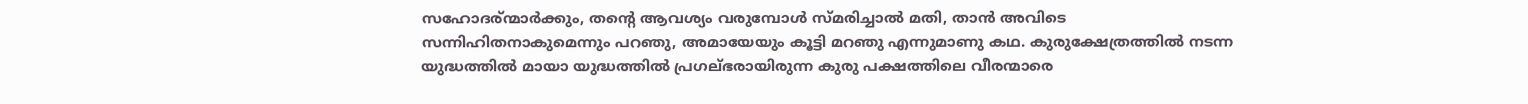സഹോദര്ന്മാര്‍ക്കും, തന്റെ ആവശ്യം വരുമ്പോള്‍ സ്മരിച്ചാല്‍ മതി, താന്‍ അവിടെ സന്നിഹിതനാകുമെന്നും പറഞു, അമായേയും കൂട്ടി മറഞു എന്നുമാണു കഥ. കുരുക്ഷേത്രത്തില്‍ നടന്ന യുദ്ധത്തില്‍ മായാ യുദ്ധത്തില്‍ പ്രഗല്ഭരായിരുന്ന കുരു പക്ഷത്തിലെ വീരന്മാരെ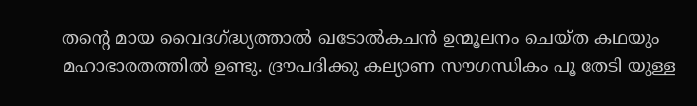തന്റെ മായ വൈദഗ്ദ്ധ്യത്താല്‍ ഖടോല്‍കചന്‍ ഉന്മൂലനം ചെയ്ത കഥയും മഹാഭാരതത്തില്‍ ഉണ്ടു. ദ്രൗപദിക്കു കല്യാണ സൗഗന്ധികം പൂ തേടി യുള്ള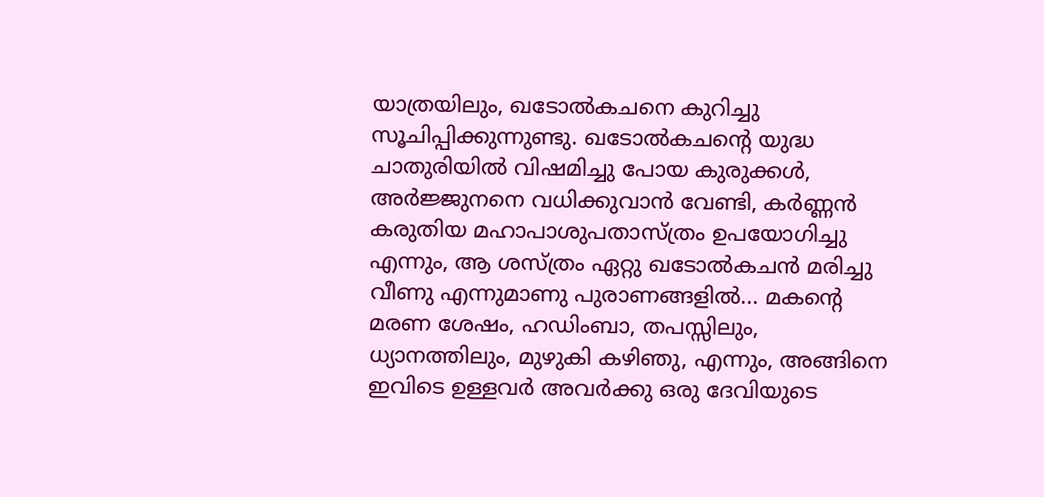യാത്രയിലും, ഖടോല്‍കചനെ കുറിച്ചു സൂചിപ്പിക്കുന്നുണ്ടു. ഖടോല്‍കചന്റെ യുദ്ധ ചാതുരിയില്‍ വിഷമിച്ചു പോയ കുരുക്കള്‍, അര്‍ജ്ജുനനെ വധിക്കുവാന്‍ വേണ്ടി, കര്‍ണ്ണന്‍ കരുതിയ മഹാപാശുപതാസ്ത്രം ഉപയോഗിച്ചു എന്നും, ആ ശസ്ത്രം ഏറ്റു ഖടോല്‍കചന്‍ മരിച്ചു വീണു എന്നുമാണു പുരാണങ്ങളില്‍... മകന്റെ മരണ ശേഷം, ഹഡിംബാ, തപസ്സിലും, ധ്യാനത്തിലും, മുഴുകി കഴിഞു, എന്നും, അങ്ങിനെ ഇവിടെ ഉള്ളവര്‍ അവര്‍ക്കു ഒരു ദേവിയുടെ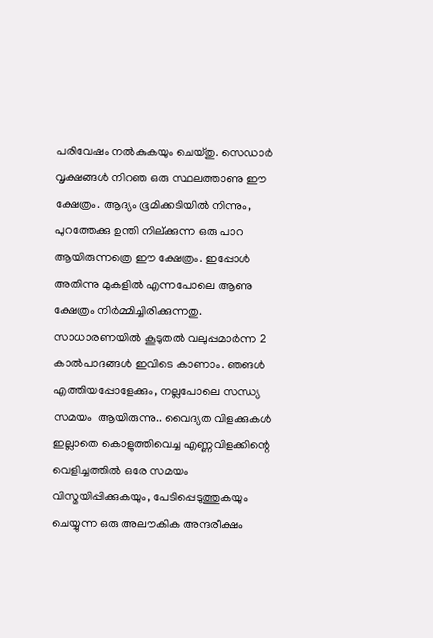പരിവേഷം നല്‍കുകയും ചെയ്തു. സെഡാര്‍ വൃക്ഷങ്ങള്‍ നിറഞ ഒരു സ്ഥലത്താണു ഈ ക്ഷേത്രം. ആദ്യം ഭൂമിക്കടിയില്‍ നിന്നും, പുറത്തേക്കു ഉന്തി നില്ക്കുന്ന ഒരു പാറ ആയിരുന്നത്രെ ഈ ക്ഷേത്രം. ഇപ്പോള്‍ അതിന്നു മുകളില്‍ എന്നപോലെ ആണു ക്ഷേത്രം നിര്‍മ്മിച്ചിരിക്കുന്നതു.  സാധാരണയില്‍ കൂടുതല്‍ വലുപ്പമാര്‍ന്ന 2 കാല്‍പാദങ്ങള്‍ ഇവിടെ കാണാം. ഞങള്‍ എത്തിയപ്പോളേക്കും, നല്ലപോലെ സന്ധ്യ സമയം  ആയിരുന്നു.. വൈദ്യത വിളക്കുകള്‍ ഇല്ലാതെ കൊളുത്തിവെച്ച എണ്ണവിളക്കിന്റെ വെളിച്ചത്തില്‍ ഒരേ സമയം വിസ്മയിപ്പിക്കുകയും, പേടിപ്പെടുത്തുകയും ചെയ്യുന്ന ഒരു അലൗകിക അന്ദരീക്ഷം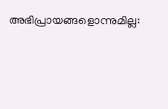അഭിപ്രായങ്ങളൊന്നുമില്ല: